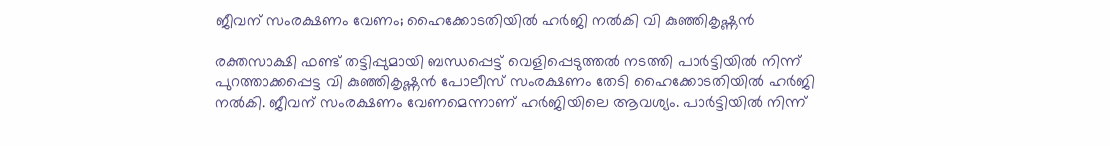ജീവന് സംരക്ഷണം വേണം; ഹൈക്കോടതിയിൽ ഹർജി നൽകി വി കുഞ്ഞികൃഷ്ണൻ

രക്തസാക്ഷി ഫണ്ട് തട്ടിപ്പുമായി ബന്ധപ്പെട്ട് വെളിപ്പെടുത്തൽ നടത്തി പാർട്ടിയിൽ നിന്ന് പുറത്താക്കപ്പെട്ട വി കുഞ്ഞികൃഷ്ണൻ പോലീസ് സംരക്ഷണം തേടി ഹൈക്കോടതിയിൽ ഹർജി നൽകി. ജീവന് സംരക്ഷണം വേണമെന്നാണ് ഹർജിയിലെ ആവശ്യം. പാർട്ടിയിൽ നിന്ന്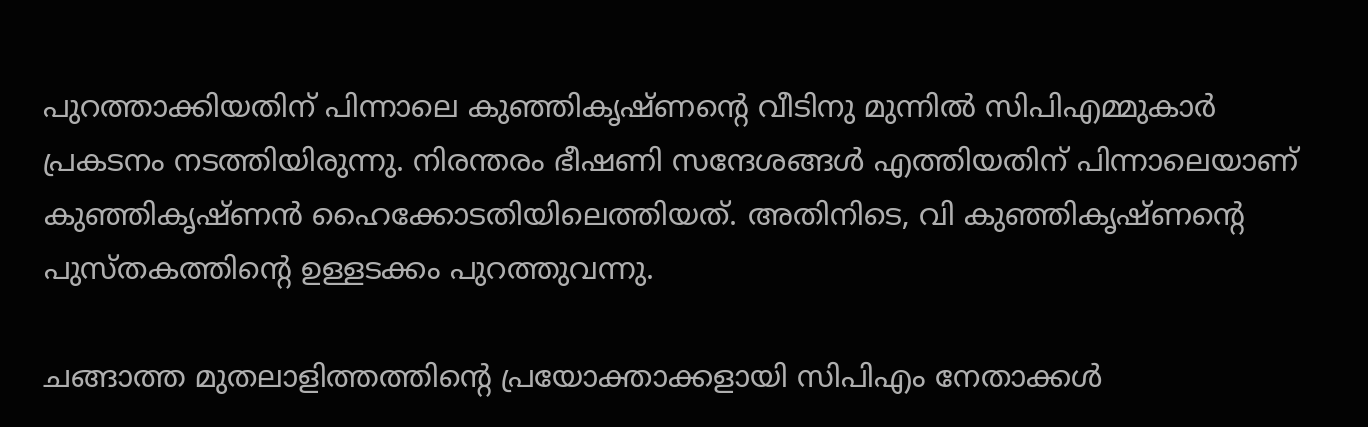പുറത്താക്കിയതിന് പിന്നാലെ കുഞ്ഞികൃഷ്ണന്റെ വീടിനു മുന്നിൽ സിപിഎമ്മുകാർ പ്രകടനം നടത്തിയിരുന്നു. നിരന്തരം ഭീഷണി സന്ദേശങ്ങൾ എത്തിയതിന് പിന്നാലെയാണ് കുഞ്ഞികൃഷ്ണൻ ഹൈക്കോടതിയിലെത്തിയത്. അതിനിടെ, വി കുഞ്ഞികൃഷ്ണന്റെ പുസ്തകത്തിൻ്റെ ഉള്ളടക്കം പുറത്തുവന്നു.

ചങ്ങാത്ത മുതലാളിത്തത്തിന്റെ പ്രയോക്താക്കളായി സിപിഎം നേതാക്കൾ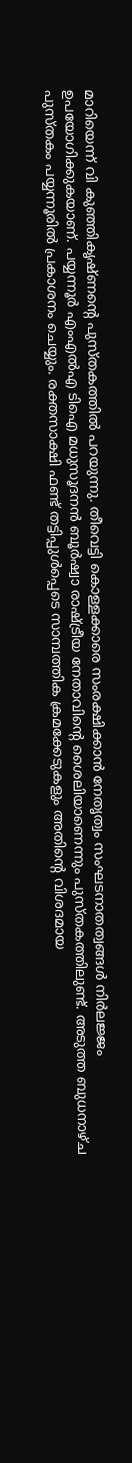മാറിയെന്ന് വി കുഞ്ഞികൃഷ്ണന്റെ പുസ്തകത്തിൽ പറയുന്നു. തീവെട്ടി കൊള്ളക്കാരെ സംരക്ഷിക്കാൻ നേതൃത്വം സംഘടനാതത്വങ്ങൾ നിർലജ്ജം ഉപയോഗിക്കുകയാണ്. പയ്യന്നൂർ എംഎൽഎ ടിഐ മധുസൂദനൻ ബൂർഷ്വാ രാഷ്ട്രീയ നേതാവിന്റെ ശൈലിയാണെന്നും പുസ്തകത്തിലുണ്ട്. അടുത്ത ബുധനാഴ്ച പുസ്തകം പയ്യന്നൂരിൽ പ്രകാശനം ചെയ്യും. രക്തസാക്ഷി ഫണ്ട് തട്ടിപ്പുൾപ്പെടെ സാമ്പത്തിക ക്രമക്കേടുകളും അതിന്റെ വിശദമായ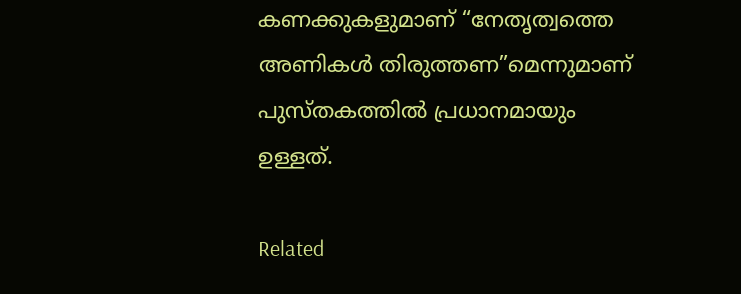കണക്കുകളുമാണ് “നേതൃത്വത്തെ അണികൾ തിരുത്തണ”മെന്നുമാണ്  പുസ്തകത്തിൽ പ്രധാനമായും ഉള്ളത്.

Related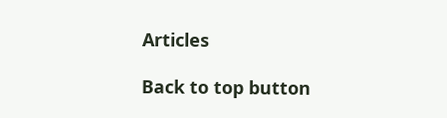Articles

Back to top button